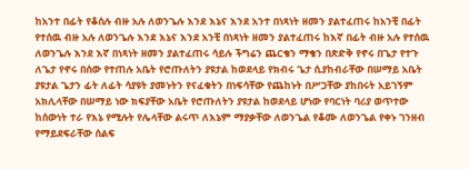ከአንተ በፊት የቆሰሉ ብዙ አሉ ለወንጌሉ እንደ እኔና እንደ አንተ በነጻነት ዘመን ያልተፈጠሩ ከአንቺ በፊት የተሰዉ ብዙ አሉ ለወንጌሉ እንደ እኔና እንደ አንቺ በነጻነት ዘመን ያልተፈጠሩ ከእኛ በፊት ብዙ አሉ የተሰዉ ለወንጌሉ እንደ እኛ በነጻነት ዘመን ያልተፈጠሩ ሳይሉ ችግሬን ጨርቄን ማቄን በጽድቅ የኖሩ በጌታ የተጉ ለጌታ የኖሩ በሰው የተጠሉ አቤት የሮጡለትን ያዩታል ከወደላይ የክብሩ ጌታ ሲያከብራቸው በሠማይ አቤት ያዩታል ጌታን ፊት ለፊት ሳያዩት ያመኑትን የናፈቁትን በነፍሳቸው የጨከኑት በሥጋቸው ያከበሩት አይገኝም አክሊላቸው በሠማይ ነው ክፍያቸው አቤት የሮጡለትን ያዩታል ከወደላይ ሆነው የባርነት ባሪያ ወጥተው ከሰውነት ተራ የእኔ የሚሉት የሌላቸው ልሩጥ ለእኔም ማያቃቸው ለወንጌል የቆሙ ለወንጌል የቀኑ ገንዘብ የማይደፍራቸው ሰልፍ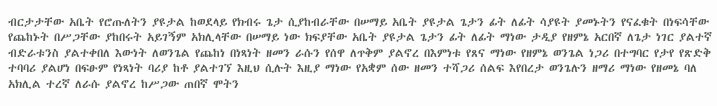ብርታታቸው አቤት የሮጡለትን ያዩታል ከወደላይ የክብሩ ጌታ ሲያከብራቸው በሠማይ አቤት ያዩታል ጌታን ፊት ለፊት ሳያዩት ያመኑትን የናፈቁት በነፍሳቸው የጨከኑት በሥጋቸው ያከበሩት አይገኝም አክሊላቸው በሠማይ ነው ክፍያቸው አቤት ያዩታል ጌታን ፊት ለፊት ማነው ታዲያ የዘምኔ አርበኛ ለጌታ ነገር ያልተኛ ብድራቱንስ ያልተቀበለ እውነት ለወንጌል የጨከነ በነጻነት ዘመን ራሱን የሰዋ ለጥቅም ያልኖረ በእምነቱ የጸና ማነው የዘምኔ ወንጌል ነጋሪ በተግባር የታየ የጽድቅ ተባባሪ ያልሆነ በፍፁም የነጻነት ባሪያ ከቶ ያልተገኘ እዚህ ሲሉት እዚያ ማነው የአቋም ሰው ዘመን ተሻጋሪ ሰልፍ እየበረታ ወንጌሉን ዘማሪ ማነው የዘመኔ ባለ አክሊል ተረኛ ለራሱ ያልኖረ ከሥጋው ጠበኛ ሞትን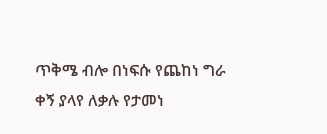ጥቅሜ ብሎ በነፍሱ የጨከነ ግራ ቀኝ ያላየ ለቃሉ የታመነ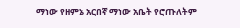ማነው የዘምኔ አርበኛ ማነው አቤት የሮጡለትም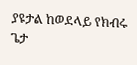ያዩታል ከወደላይ የክብሩ ጌታ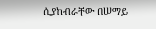ሲያከብራቸው በሠማይ